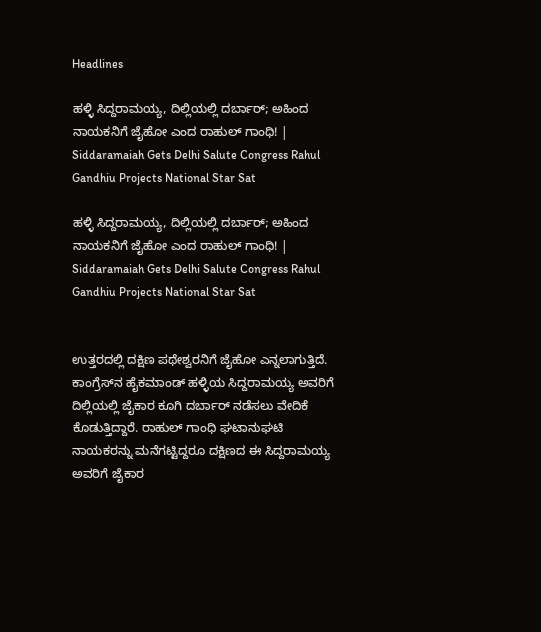Headlines

ಹಳ್ಳಿ ಸಿದ್ದರಾಮಯ್ಯ, ದಿಲ್ಲಿಯಲ್ಲಿ ದರ್ಬಾರ್; ಅಹಿಂದ ನಾಯಕನಿಗೆ ಜೈಹೋ ಎಂದ ರಾಹುಲ್ ಗಾಂಧಿ! | Siddaramaiah Gets Delhi Salute Congress Rahul Gandhiu Projects National Star Sat

ಹಳ್ಳಿ ಸಿದ್ದರಾಮಯ್ಯ, ದಿಲ್ಲಿಯಲ್ಲಿ ದರ್ಬಾರ್; ಅಹಿಂದ ನಾಯಕನಿಗೆ ಜೈಹೋ ಎಂದ ರಾಹುಲ್ ಗಾಂಧಿ! | Siddaramaiah Gets Delhi Salute Congress Rahul Gandhiu Projects National Star Sat


ಉತ್ತರದಲ್ಲಿ ದಕ್ಷಿಣ ಪಥೇಶ್ವರನಿಗೆ ಜೈಹೋ ಎನ್ನಲಾಗುತ್ತಿದೆ. ಕಾಂಗ್ರೆಸ್‌ನ ಹೈಕಮಾಂಡ್ ಹಳ್ಳಿಯ ಸಿದ್ದರಾಮಯ್ಯ ಅವರಿಗೆ ದಿಲ್ಲಿಯಲ್ಲಿ ಜೈಕಾರ ಕೂಗಿ ದರ್ಬಾರ್ ನಡೆಸಲು ವೇದಿಕೆ ಕೊಡುತ್ತಿದ್ದಾರೆ. ರಾಹುಲ್ ಗಾಂಧಿ ಘಟಾನುಘಟಿ ನಾಯಕರನ್ನು ಮನೆಗಟ್ಟಿದ್ದರೂ ದಕ್ಷಿಣದ ಈ ಸಿದ್ದರಾಮಯ್ಯ ಅವರಿಗೆ ಜೈಕಾರ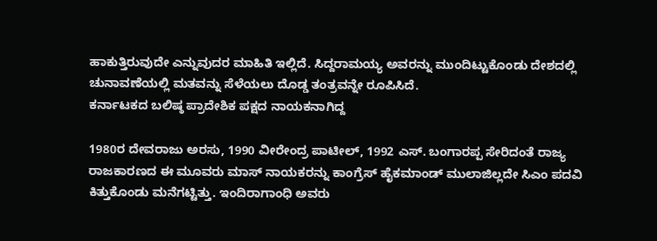ಹಾಕುತ್ತಿರುವುದೇ ಎನ್ನುವುದರ ಮಾಹಿತಿ ಇಲ್ಲಿದೆ. ಸಿದ್ದರಾಮಯ್ಯ ಅವರನ್ನು ಮುಂದಿಟ್ಟುಕೊಂಡು ದೇಶದಲ್ಲಿ ಚುನಾವಣೆಯಲ್ಲಿ ಮತವನ್ನು ಸೆಳೆಯಲು ದೊಡ್ಡ ತಂತ್ರವನ್ನೇ ರೂಪಿಸಿದೆ.
ಕರ್ನಾಟಕದ ಬಲಿಷ್ಠ ಪ್ರಾದೇಶಿಕ ಪಕ್ಷದ ನಾಯಕನಾಗಿದ್ದ

1980ರ ದೇವರಾಜು ಅರಸು, 1990 ವೀರೇಂದ್ರ ಪಾಟೀಲ್, 1992 ಎಸ್. ಬಂಗಾರಪ್ಪ ಸೇರಿದಂತೆ ರಾಜ್ಯ ರಾಜಕಾರಣದ ಈ ಮೂವರು ಮಾಸ್ ನಾಯಕರನ್ನು ಕಾಂಗ್ರೆಸ್ ಹೈಕಮಾಂಡ್ ಮುಲಾಜಿಲ್ಲದೇ ಸಿಎಂ ಪದವಿ ಕಿತ್ತುಕೊಂಡು ಮನೆಗಟ್ಟಿತ್ತು. ಇಂದಿರಾಗಾಂಧಿ ಅವರು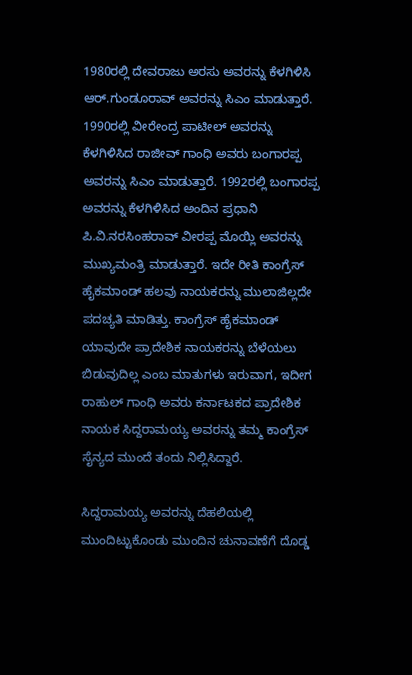1980ರಲ್ಲಿ ದೇವರಾಜು ಅರಸು ಅವರನ್ನು ಕೆಳಗಿಳಿಸಿ ಆರ್.ಗುಂಡೂರಾವ್ ಅವರನ್ನು ಸಿಎಂ ಮಾಡುತ್ತಾರೆ. 1990ರಲ್ಲಿ ವೀರೇಂದ್ರ ಪಾಟೀಲ್ ಅವರನ್ನು ಕೆಳಗಿಳಿಸಿದ ರಾಜೀವ್ ಗಾಂಧಿ ಅವರು ಬಂಗಾರಪ್ಪ ಅವರನ್ನು ಸಿಎಂ ಮಾಡುತ್ತಾರೆ. 1992ರಲ್ಲಿ ಬಂಗಾರಪ್ಪ ಅವರನ್ನು ಕೆಳಗಿಳಿಸಿದ ಅಂದಿನ ಪ್ರಧಾನಿ ಪಿ.ವಿ.ನರಸಿಂಹರಾವ್ ವೀರಪ್ಪ ಮೊಯ್ಲಿ ಅವರನ್ನು ಮುಖ್ಯಮಂತ್ರಿ ಮಾಡುತ್ತಾರೆ. ಇದೇ ರೀತಿ ಕಾಂಗ್ರೆಸ್ ಹೈಕಮಾಂಡ್ ಹಲವು ನಾಯಕರನ್ನು ಮುಲಾಜಿಲ್ಲದೇ ಪದಚ್ಯತಿ ಮಾಡಿತ್ತು. ಕಾಂಗ್ರೆಸ್ ಹೈಕಮಾಂಡ್ ಯಾವುದೇ ಪ್ರಾದೇಶಿಕ ನಾಯಕರನ್ನು ಬೆಳೆಯಲು ಬಿಡುವುದಿಲ್ಲ ಎಂಬ ಮಾತುಗಳು ಇರುವಾಗ, ಇದೀಗ ರಾಹುಲ್ ಗಾಂಧಿ ಅವರು ಕರ್ನಾಟಕದ ಪ್ರಾದೇಶಿಕ ನಾಯಕ ಸಿದ್ದರಾಮಯ್ಯ ಅವರನ್ನು ತಮ್ಮ ಕಾಂಗ್ರೆಸ್ ಸೈನ್ಯದ ಮುಂದೆ ತಂದು ನಿಲ್ಲಿಸಿದ್ದಾರೆ.

ಸಿದ್ದರಾಮಯ್ಯ ಅವರನ್ನು ದೆಹಲಿಯಲ್ಲಿ ಮುಂದಿಟ್ಟುಕೊಂಡು ಮುಂದಿನ ಚುನಾವಣೆಗೆ ದೊಡ್ಡ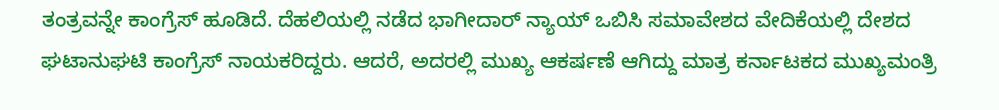ತಂತ್ರವನ್ನೇ ಕಾಂಗ್ರೆಸ್ ಹೂಡಿದೆ. ದೆಹಲಿಯಲ್ಲಿ ನಡೆದ ಭಾಗೀದಾರ್ ನ್ಯಾಯ್ ಒಬಿಸಿ ಸಮಾವೇಶದ ವೇದಿಕೆಯಲ್ಲಿ ದೇಶದ ಘಟಾನುಘಟಿ ಕಾಂಗ್ರೆಸ್ ನಾಯಕರಿದ್ದರು. ಆದರೆ, ಅದರಲ್ಲಿ ಮುಖ್ಯ ಆಕರ್ಷಣೆ ಆಗಿದ್ದು ಮಾತ್ರ ಕರ್ನಾಟಕದ ಮುಖ್ಯಮಂತ್ರಿ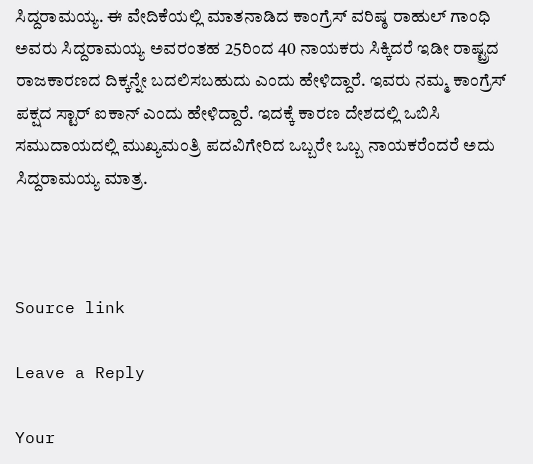ಸಿದ್ದರಾಮಯ್ಯ. ಈ ವೇದಿಕೆಯಲ್ಲಿ ಮಾತನಾಡಿದ ಕಾಂಗ್ರೆಸ್ ವರಿಷ್ಠ ರಾಹುಲ್ ಗಾಂಧಿ ಅವರು ಸಿದ್ದರಾಮಯ್ಯ ಅವರಂತಹ 25ರಿಂದ 40 ನಾಯಕರು ಸಿಕ್ಕಿದರೆ ಇಡೀ ರಾಷ್ಟ್ರದ ರಾಜಕಾರಣದ ದಿಕ್ಕನ್ನೇ ಬದಲಿಸಬಹುದು ಎಂದು ಹೇಳಿದ್ದಾರೆ. ಇವರು ನಮ್ಮ ಕಾಂಗ್ರೆಸ್ ಪಕ್ಷದ ಸ್ಟಾರ್ ಐಕಾನ್ ಎಂದು ಹೇಳಿದ್ದಾರೆ. ಇದಕ್ಕೆ ಕಾರಣ ದೇಶದಲ್ಲಿ ಒಬಿಸಿ ಸಮುದಾಯದಲ್ಲಿ ಮುಖ್ಯಮಂತ್ರಿ ಪದವಿಗೇರಿದ ಒಬ್ಬರೇ ಒಬ್ಬ ನಾಯಕರೆಂದರೆ ಅದು ಸಿದ್ದರಾಮಯ್ಯ ಮಾತ್ರ.



Source link

Leave a Reply

Your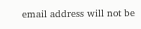email address will not be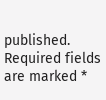published. Required fields are marked *